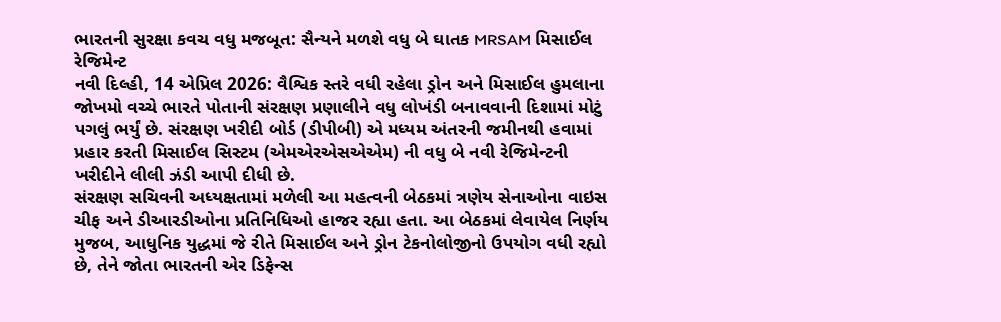ભારતની સુરક્ષા કવચ વધુ મજબૂત: સૈન્યને મળશે વધુ બે ઘાતક MRSAM મિસાઈલ રેજિમેન્ટ
નવી દિલ્હી, 14 એપ્રિલ 2026: વૈશ્વિક સ્તરે વધી રહેલા ડ્રોન અને મિસાઈલ હુમલાના જોખમો વચ્ચે ભારતે પોતાની સંરક્ષણ પ્રણાલીને વધુ લોખંડી બનાવવાની દિશામાં મોટું પગલું ભર્યું છે. સંરક્ષણ ખરીદી બોર્ડ (ડીપીબી) એ મધ્યમ અંતરની જમીનથી હવામાં પ્રહાર કરતી મિસાઈલ સિસ્ટમ (એમએરએસએએમ) ની વધુ બે નવી રેજિમેન્ટની ખરીદીને લીલી ઝંડી આપી દીધી છે.
સંરક્ષણ સચિવની અધ્યક્ષતામાં મળેલી આ મહત્વની બેઠકમાં ત્રણેય સેનાઓના વાઇસ ચીફ અને ડીઆરડીઓના પ્રતિનિધિઓ હાજર રહ્યા હતા. આ બેઠકમાં લેવાયેલ નિર્ણય મુજબ, આધુનિક યુદ્ધમાં જે રીતે મિસાઈલ અને ડ્રોન ટેકનોલોજીનો ઉપયોગ વધી રહ્યો છે, તેને જોતા ભારતની એર ડિફેન્સ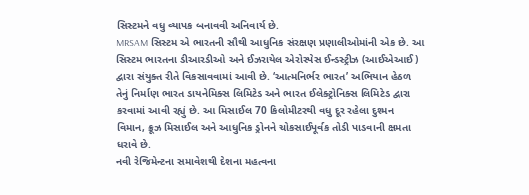સિસ્ટમને વધુ વ્યાપક બનાવવી અનિવાર્ય છે.
MRSAM સિસ્ટમ એ ભારતની સૌથી આધુનિક સંરક્ષણ પ્રણાલીઓમાંની એક છે. આ સિસ્ટમ ભારતના ડીઆરડીઓ અને ઈઝરાયેલ એરોસ્પેસ ઈન્ડસ્ટ્રીઝ (આઈએઆઈ) દ્વારા સંયુક્ત રીતે વિકસાવવામાં આવી છે. ‘આત્મનિર્ભર ભારત’ અભિયાન હેઠળ તેનું નિર્માણ ભારત ડાયનેમિક્સ લિમિટેડ અને ભારત ઈલેક્ટ્રોનિક્સ લિમિટેડ દ્વારા કરવામાં આવી રહ્યું છે. આ મિસાઈલ 70 કિલોમીટરથી વધુ દૂર રહેલા દુશ્મન વિમાન, ક્રૂઝ મિસાઈલ અને આધુનિક ડ્રોનને ચોકસાઈપૂર્વક તોડી પાડવાની ક્ષમતા ધરાવે છે.
નવી રેજિમેન્ટના સમાવેશથી દેશના મહત્વના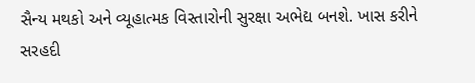સૈન્ય મથકો અને વ્યૂહાત્મક વિસ્તારોની સુરક્ષા અભેદ્ય બનશે. ખાસ કરીને સરહદી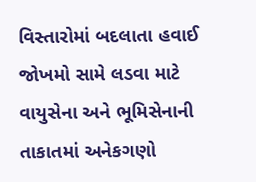વિસ્તારોમાં બદલાતા હવાઈ જોખમો સામે લડવા માટે વાયુસેના અને ભૂમિસેનાની તાકાતમાં અનેકગણો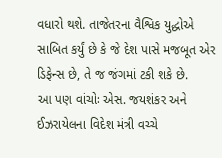વધારો થશે. તાજેતરના વૈશ્વિક યુદ્ધોએ સાબિત કર્યું છે કે જે દેશ પાસે મજબૂત એર ડિફેન્સ છે, તે જ જંગમાં ટકી શકે છે.
આ પણ વાંચોઃ એસ. જયશંકર અને ઈઝરાયેલના વિદેશ મંત્રી વચ્ચે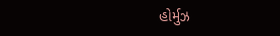હોર્મુઝ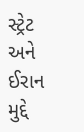સ્ટ્રેટ અને ઈરાન મુદ્દે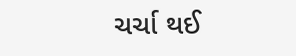ચર્ચા થઈ